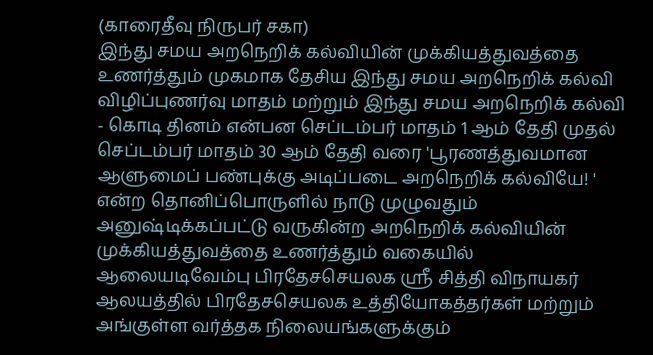(காரைதீவு நிருபர் சகா)
இந்து சமய அறநெறிக் கல்வியின் முக்கியத்துவத்தை உணர்த்தும் முகமாக தேசிய இந்து சமய அறநெறிக் கல்வி விழிப்புணர்வு மாதம் மற்றும் இந்து சமய அறநெறிக் கல்வி - கொடி தினம் என்பன செப்டம்பர் மாதம் 1 ஆம் தேதி முதல் செப்டம்பர் மாதம் 30 ஆம் தேதி வரை 'பூரணத்துவமான ஆளுமைப் பண்புக்கு அடிப்படை அறநெறிக் கல்வியே! ' என்ற தொனிப்பொருளில் நாடு முழுவதும் அனுஷ்டிக்கப்பட்டு வருகின்ற அறநெறிக் கல்வியின் முக்கியத்துவத்தை உணர்த்தும் வகையில் ஆலையடிவேம்பு பிரதேசசெயலக ஸ்ரீ சித்தி விநாயகர் ஆலயத்தில் பிரதேசசெயலக உத்தியோகத்தர்கள் மற்றும் அங்குள்ள வர்த்தக நிலையங்களுக்கும்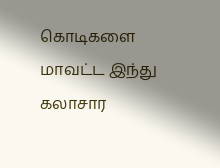கொடிகளை மாவட்ட இந்து கலாசார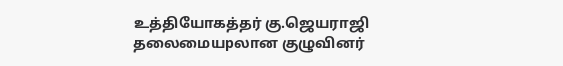உத்தியோகத்தர் கு.ஜெயராஜி தலைமையpலான குழுவினர்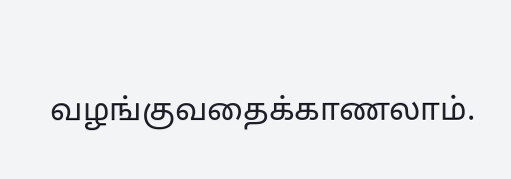வழங்குவதைக்காணலாம்.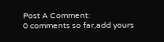Post A Comment:
0 comments so far,add yours